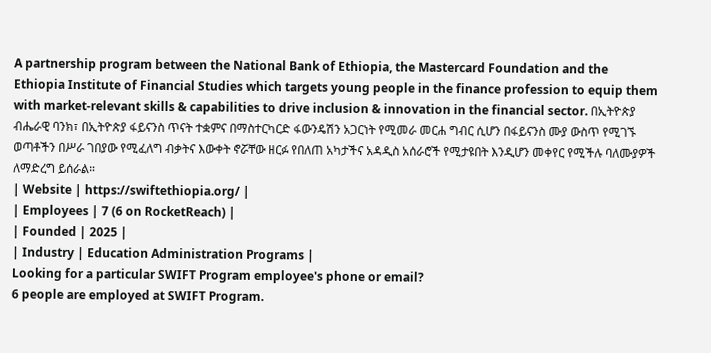A partnership program between the National Bank of Ethiopia, the Mastercard Foundation and the Ethiopia Institute of Financial Studies which targets young people in the finance profession to equip them with market-relevant skills & capabilities to drive inclusion & innovation in the financial sector. በኢትዮጵያ ብሔራዊ ባንክ፣ በኢትዮጵያ ፋይናንስ ጥናት ተቋምና በማስተርካርድ ፋውንዴሽን አጋርነት የሚመራ መርሐ ግብር ሲሆን በፋይናንስ ሙያ ውስጥ የሚገኙ ወጣቶችን በሥራ ገበያው የሚፈለግ ብቃትና እውቀት ኖሯቸው ዘርፉ የበለጠ አካታችና አዳዲስ አሰራሮች የሚታዩበት እንዲሆን መቀየር የሚችሉ ባለሙያዎች ለማድረግ ይሰራል።
| Website | https://swiftethiopia.org/ |
| Employees | 7 (6 on RocketReach) |
| Founded | 2025 |
| Industry | Education Administration Programs |
Looking for a particular SWIFT Program employee's phone or email?
6 people are employed at SWIFT Program.